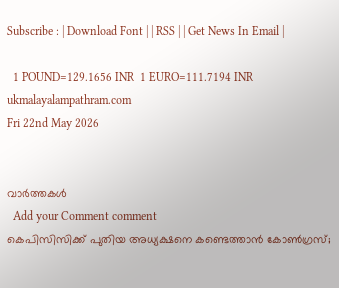Subscribe : | Download Font | | RSS | | Get News In Email |

  1 POUND=129.1656 INR  1 EURO=111.7194 INR
ukmalayalampathram.com
Fri 22nd May 2026


വാര്‍ത്തകള്‍
  Add your Comment comment
കെപിസിസിക്ക് പുതിയ അധ്യക്ഷനെ കണ്ടെത്താന്‍ കോണ്‍ഗ്രസ്;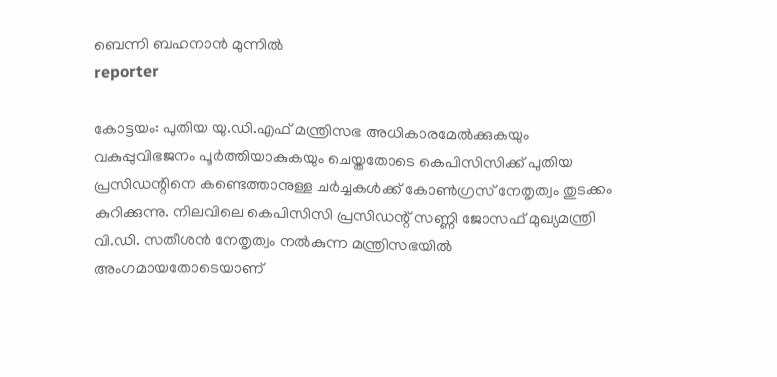ബെന്നി ബഹനാന്‍ മുന്നില്‍
reporter

കോട്ടയം: പുതിയ യു.ഡി.എഫ് മന്ത്രിസഭ അധികാരമേല്‍ക്കുകയും വകുപ്പുവിഭജനം പൂര്‍ത്തിയാകുകയും ചെയ്തതോടെ കെപിസിസിക്ക് പുതിയ പ്രസിഡന്റിനെ കണ്ടെത്താനുള്ള ചര്‍ച്ചകള്‍ക്ക് കോണ്‍ഗ്രസ് നേതൃത്വം തുടക്കം കുറിക്കുന്നു. നിലവിലെ കെപിസിസി പ്രസിഡന്റ് സണ്ണി ജോസഫ് മുഖ്യമന്ത്രി വി.ഡി. സതീശന്‍ നേതൃത്വം നല്‍കുന്ന മന്ത്രിസഭയില്‍ അംഗമായതോടെയാണ്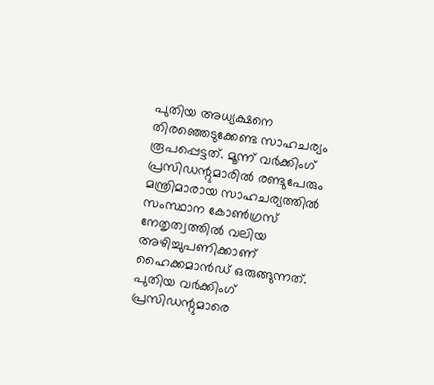പുതിയ അധ്യക്ഷനെ തിരഞ്ഞെടുക്കേണ്ട സാഹചര്യം രൂപപ്പെട്ടത്. മൂന്ന് വര്‍ക്കിംഗ് പ്രസിഡന്റുമാരില്‍ രണ്ടുപേരും മന്ത്രിമാരായ സാഹചര്യത്തില്‍ സംസ്ഥാന കോണ്‍ഗ്രസ് നേതൃത്വത്തില്‍ വലിയ അഴിച്ചുപണിക്കാണ് ഹൈക്കമാന്‍ഡ് ഒരുങ്ങുന്നത്. പുതിയ വര്‍ക്കിംഗ് പ്രസിഡന്റുമാരെ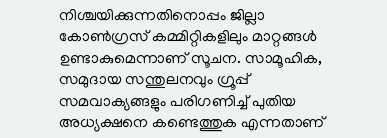നിശ്ചയിക്കുന്നതിനൊപ്പം ജില്ലാ കോണ്‍ഗ്രസ് കമ്മിറ്റികളിലും മാറ്റങ്ങള്‍ ഉണ്ടാകുമെന്നാണ് സൂചന. സാമൂഹിക, സമുദായ സന്തുലനവും ഗ്രൂപ്പ് സമവാക്യങ്ങളും പരിഗണിച്ച് പുതിയ അധ്യക്ഷനെ കണ്ടെത്തുക എന്നതാണ്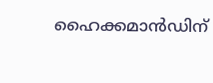ഹൈക്കമാന്‍ഡിന്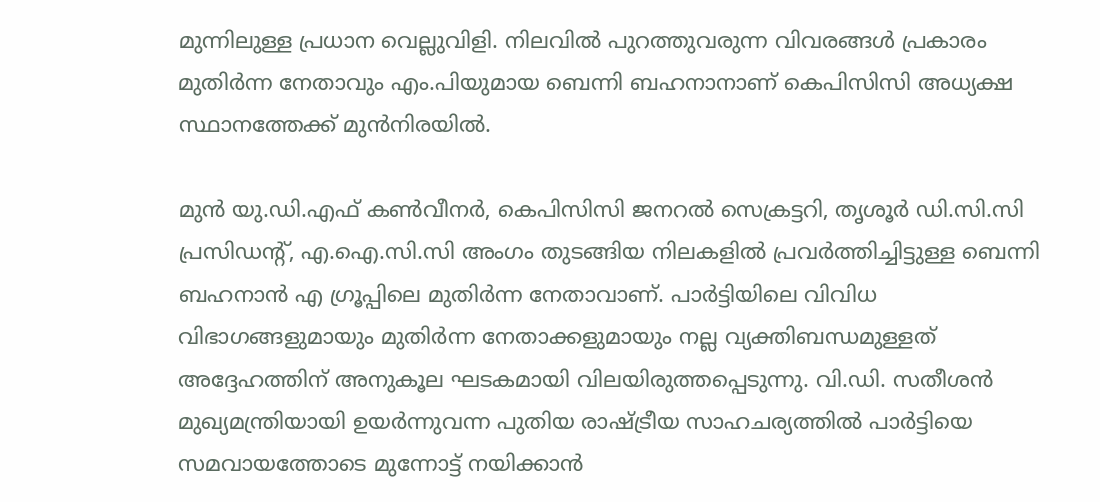മുന്നിലുള്ള പ്രധാന വെല്ലുവിളി. നിലവില്‍ പുറത്തുവരുന്ന വിവരങ്ങള്‍ പ്രകാരം മുതിര്‍ന്ന നേതാവും എം.പിയുമായ ബെന്നി ബഹനാനാണ് കെപിസിസി അധ്യക്ഷ സ്ഥാനത്തേക്ക് മുന്‍നിരയില്‍.

മുന്‍ യു.ഡി.എഫ് കണ്‍വീനര്‍, കെപിസിസി ജനറല്‍ സെക്രട്ടറി, തൃശൂര്‍ ഡി.സി.സി പ്രസിഡന്റ്, എ.ഐ.സി.സി അംഗം തുടങ്ങിയ നിലകളില്‍ പ്രവര്‍ത്തിച്ചിട്ടുള്ള ബെന്നി ബഹനാന്‍ എ ഗ്രൂപ്പിലെ മുതിര്‍ന്ന നേതാവാണ്. പാര്‍ട്ടിയിലെ വിവിധ വിഭാഗങ്ങളുമായും മുതിര്‍ന്ന നേതാക്കളുമായും നല്ല വ്യക്തിബന്ധമുള്ളത് അദ്ദേഹത്തിന് അനുകൂല ഘടകമായി വിലയിരുത്തപ്പെടുന്നു. വി.ഡി. സതീശന്‍ മുഖ്യമന്ത്രിയായി ഉയര്‍ന്നുവന്ന പുതിയ രാഷ്ട്രീയ സാഹചര്യത്തില്‍ പാര്‍ട്ടിയെ സമവായത്തോടെ മുന്നോട്ട് നയിക്കാന്‍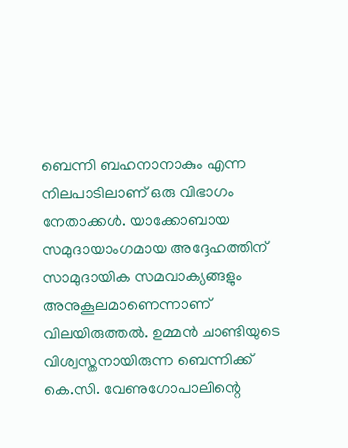ബെന്നി ബഹനാനാകും എന്ന നിലപാടിലാണ് ഒരു വിഭാഗം നേതാക്കള്‍. യാക്കോബായ സമുദായാംഗമായ അദ്ദേഹത്തിന് സാമുദായിക സമവാക്യങ്ങളും അനുകൂലമാണെന്നാണ് വിലയിരുത്തല്‍. ഉമ്മന്‍ ചാണ്ടിയുടെ വിശ്വസ്തനായിരുന്ന ബെന്നിക്ക് കെ.സി. വേണുഗോപാലിന്റെ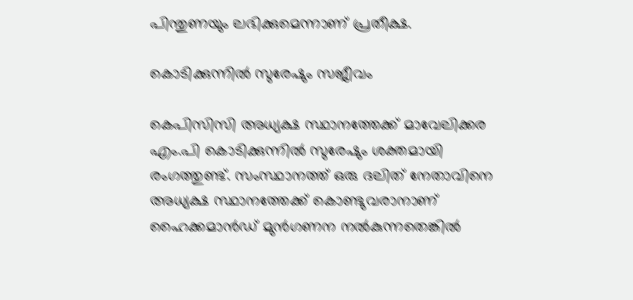പിന്തുണയും ലഭിക്കുമെന്നാണ് പ്രതീക്ഷ.

കൊടിക്കുന്നില്‍ സുരേഷും സജീവം

കെപിസിസി അധ്യക്ഷ സ്ഥാനത്തേക്ക് മാവേലിക്കര എം.പി കൊടിക്കുന്നില്‍ സുരേഷും ശക്തമായി രംഗത്തുണ്ട്. സംസ്ഥാനത്ത് ഒരു ദലിത് നേതാവിനെ അധ്യക്ഷ സ്ഥാനത്തേക്ക് കൊണ്ടുവരാനാണ് ഹൈക്കമാന്‍ഡ് മുന്‍ഗണന നല്‍കുന്നതെങ്കില്‍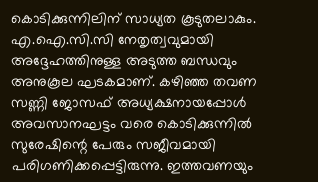കൊടിക്കുന്നിലിന് സാധ്യത കൂടുതലാകും. എ.ഐ.സി.സി നേതൃത്വവുമായി അദ്ദേഹത്തിനുള്ള അടുത്ത ബന്ധവും അനുകൂല ഘടകമാണ്. കഴിഞ്ഞ തവണ സണ്ണി ജോസഫ് അധ്യക്ഷനായപ്പോള്‍ അവസാനഘട്ടം വരെ കൊടിക്കുന്നില്‍ സുരേഷിന്റെ പേരും സജീവമായി പരിഗണിക്കപ്പെട്ടിരുന്നു. ഇത്തവണയും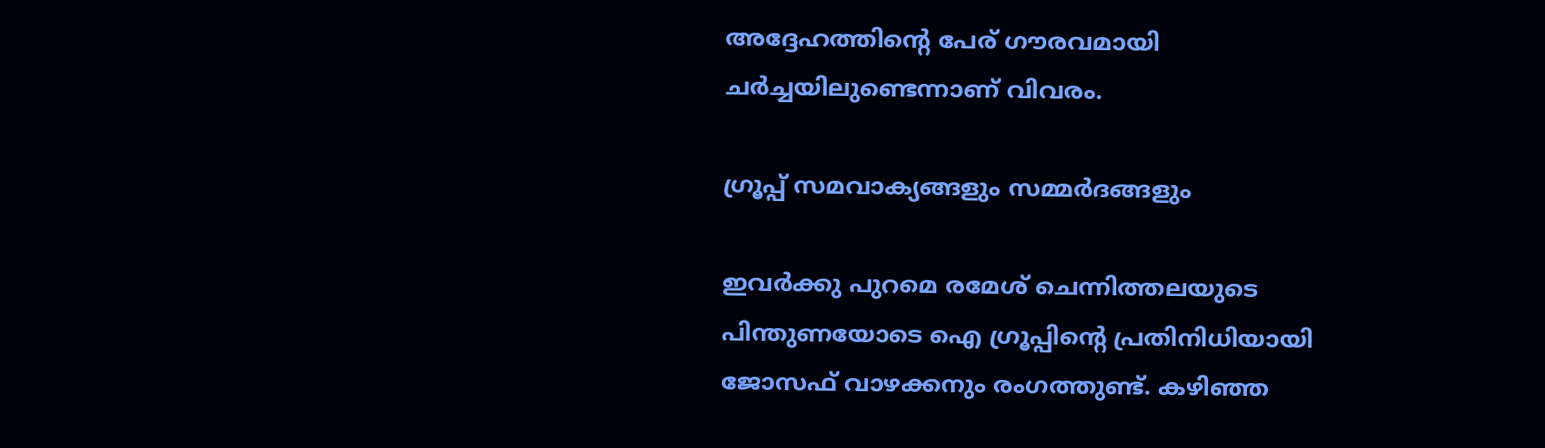അദ്ദേഹത്തിന്റെ പേര് ഗൗരവമായി ചര്‍ച്ചയിലുണ്ടെന്നാണ് വിവരം.

ഗ്രൂപ്പ് സമവാക്യങ്ങളും സമ്മര്‍ദങ്ങളും

ഇവര്‍ക്കു പുറമെ രമേശ് ചെന്നിത്തലയുടെ പിന്തുണയോടെ ഐ ഗ്രൂപ്പിന്റെ പ്രതിനിധിയായി ജോസഫ് വാഴക്കനും രംഗത്തുണ്ട്. കഴിഞ്ഞ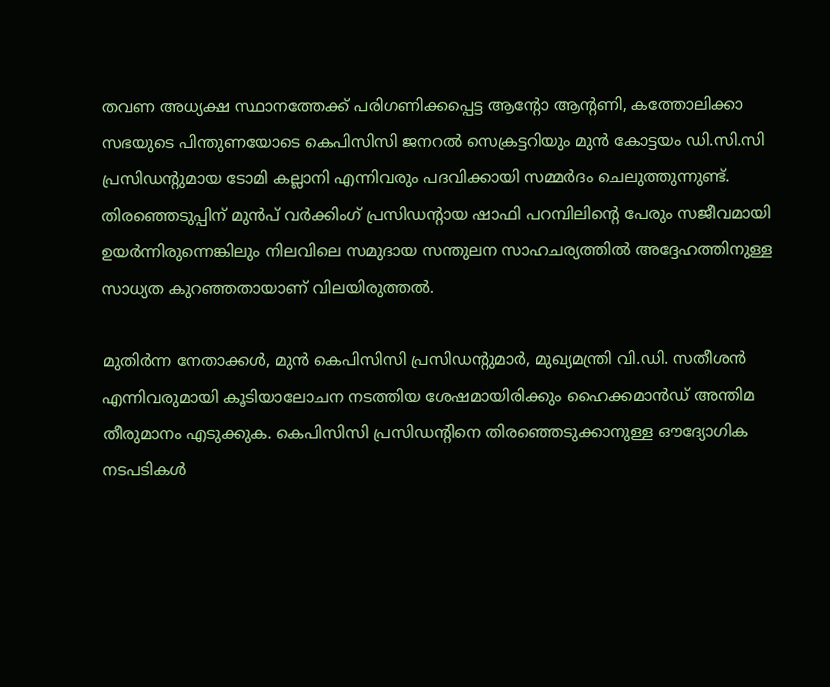തവണ അധ്യക്ഷ സ്ഥാനത്തേക്ക് പരിഗണിക്കപ്പെട്ട ആന്റോ ആന്റണി, കത്തോലിക്കാ സഭയുടെ പിന്തുണയോടെ കെപിസിസി ജനറല്‍ സെക്രട്ടറിയും മുന്‍ കോട്ടയം ഡി.സി.സി പ്രസിഡന്റുമായ ടോമി കല്ലാനി എന്നിവരും പദവിക്കായി സമ്മര്‍ദം ചെലുത്തുന്നുണ്ട്. തിരഞ്ഞെടുപ്പിന് മുന്‍പ് വര്‍ക്കിംഗ് പ്രസിഡന്റായ ഷാഫി പറമ്പിലിന്റെ പേരും സജീവമായി ഉയര്‍ന്നിരുന്നെങ്കിലും നിലവിലെ സമുദായ സന്തുലന സാഹചര്യത്തില്‍ അദ്ദേഹത്തിനുള്ള സാധ്യത കുറഞ്ഞതായാണ് വിലയിരുത്തല്‍.

മുതിര്‍ന്ന നേതാക്കള്‍, മുന്‍ കെപിസിസി പ്രസിഡന്റുമാര്‍, മുഖ്യമന്ത്രി വി.ഡി. സതീശന്‍ എന്നിവരുമായി കൂടിയാലോചന നടത്തിയ ശേഷമായിരിക്കും ഹൈക്കമാന്‍ഡ് അന്തിമ തീരുമാനം എടുക്കുക. കെപിസിസി പ്രസിഡന്റിനെ തിരഞ്ഞെടുക്കാനുള്ള ഔദ്യോഗിക നടപടികള്‍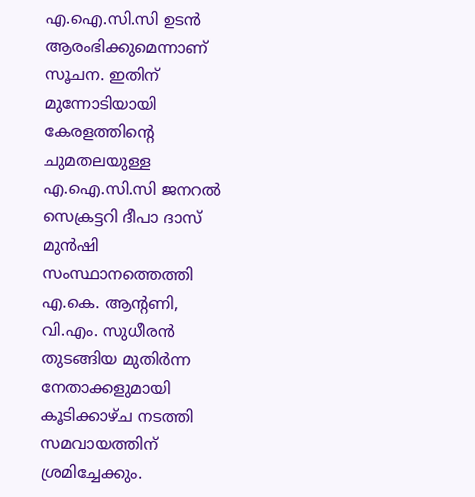എ.ഐ.സി.സി ഉടന്‍ ആരംഭിക്കുമെന്നാണ് സൂചന. ഇതിന് മുന്നോടിയായി കേരളത്തിന്റെ ചുമതലയുള്ള എ.ഐ.സി.സി ജനറല്‍ സെക്രട്ടറി ദീപാ ദാസ് മുന്‍ഷി സംസ്ഥാനത്തെത്തി എ.കെ. ആന്റണി, വി.എം. സുധീരന്‍ തുടങ്ങിയ മുതിര്‍ന്ന നേതാക്കളുമായി കൂടിക്കാഴ്ച നടത്തി സമവായത്തിന് ശ്രമിച്ചേക്കും.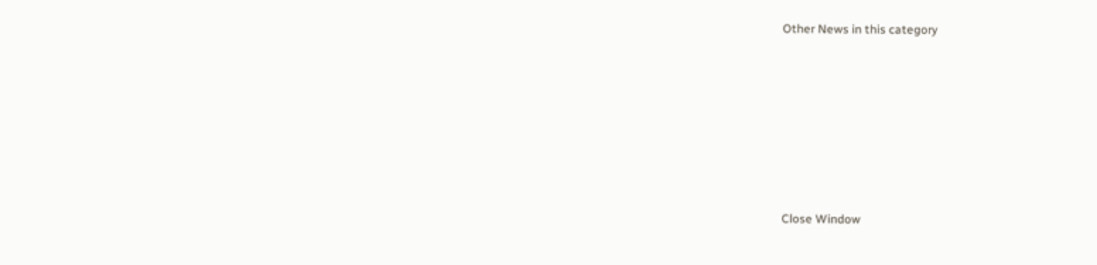Other News in this category








Close Window